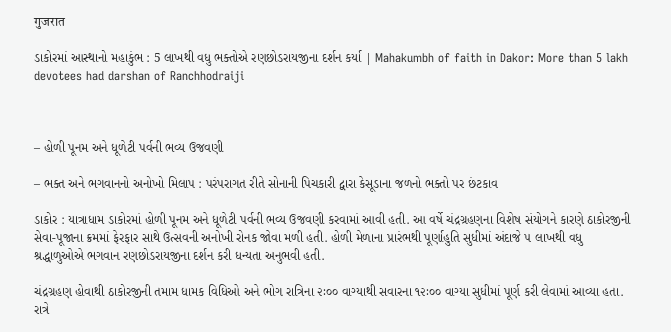गुजरात

ડાકોરમાં આસ્થાનો મહાકુંભ : 5 લાખથી વધુ ભક્તોએ રણછોડરાયજીના દર્શન કર્યા | Mahakumbh of faith in Dakor: More than 5 lakh devotees had darshan of Ranchhodraiji



– હોળી પૂનમ અને ધૂળેટી પર્વની ભવ્ય ઉજવણી

– ભક્ત અને ભગવાનનો અનોખો મિલાપ : પરંપરાગત રીતે સોનાની પિચકારી દ્વારા કેસૂડાના જળનો ભક્તો પર છંટકાવ

ડાકોર : યાત્રાધામ ડાકોરમાં હોળી પૂનમ અને ધૂળેટી પર્વની ભવ્ય ઉજવણી કરવામાં આવી હતી. આ વર્ષે ચંદ્રગ્રહણના વિશેષ સંયોગને કારણે ઠાકોરજીની સેવા-પૂજાના ક્રમમાં ફેરફાર સાથે ઉત્સવની અનોખી રોનક જોવા મળી હતી. હોળી મેળાના પ્રારંભથી પૂર્ણાહુતિ સુધીમાં અંદાજે ૫ લાખથી વધુ શ્રદ્ધાળુઓએ ભગવાન રણછોડરાયજીના દર્શન કરી ધન્યતા અનુભવી હતી.

ચંદ્રગ્રહણ હોવાથી ઠાકોરજીની તમામ ધામક વિધિઓ અને ભોગ રાત્રિના ૨ઃ૦૦ વાગ્યાથી સવારના ૧૨ઃ૦૦ વાગ્યા સુધીમાં પૂર્ણ કરી લેવામાં આવ્યા હતા. રાત્રે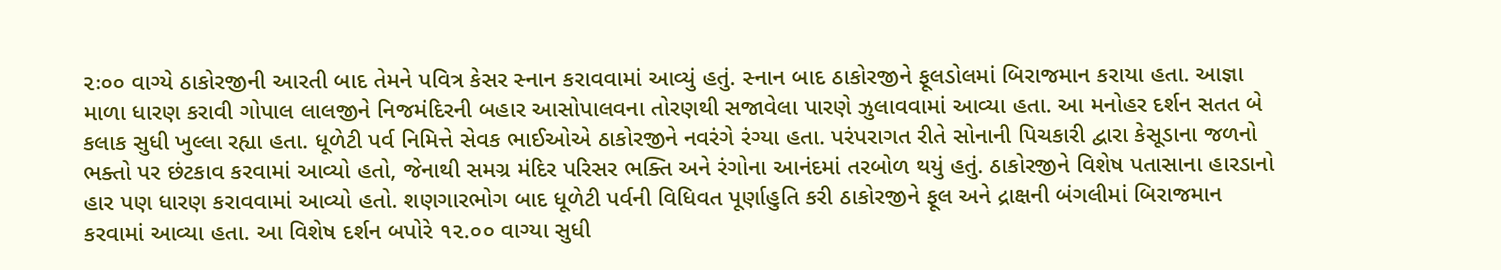૨ઃ૦૦ વાગ્યે ઠાકોરજીની આરતી બાદ તેમને પવિત્ર કેસર સ્નાન કરાવવામાં આવ્યું હતું. સ્નાન બાદ ઠાકોરજીને ફૂલડોલમાં બિરાજમાન કરાયા હતા. આજ્ઞા માળા ધારણ કરાવી ગોપાલ લાલજીને નિજમંદિરની બહાર આસોપાલવના તોરણથી સજાવેલા પારણે ઝુલાવવામાં આવ્યા હતા. આ મનોહર દર્શન સતત બે કલાક સુધી ખુલ્લા રહ્યા હતા. ધૂળેટી પર્વ નિમિત્તે સેવક ભાઈઓએ ઠાકોરજીને નવરંગે રંગ્યા હતા. પરંપરાગત રીતે સોનાની પિચકારી દ્વારા કેસૂડાના જળનો ભક્તો પર છંટકાવ કરવામાં આવ્યો હતો, જેનાથી સમગ્ર મંદિર પરિસર ભક્તિ અને રંગોના આનંદમાં તરબોળ થયું હતું. ઠાકોરજીને વિશેષ પતાસાના હારડાનો હાર પણ ધારણ કરાવવામાં આવ્યો હતો. શણગારભોગ બાદ ધૂળેટી પર્વની વિધિવત પૂર્ણાહુતિ કરી ઠાકોરજીને ફૂલ અને દ્રાક્ષની બંગલીમાં બિરાજમાન કરવામાં આવ્યા હતા. આ વિશેષ દર્શન બપોરે ૧૨.૦૦ વાગ્યા સુધી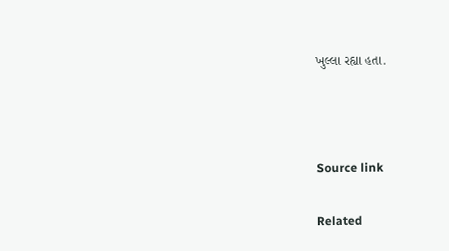ખુલ્લા રહ્યા હતા.



Source link

Related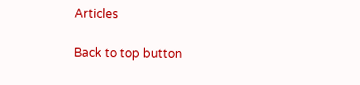Articles

Back to top button